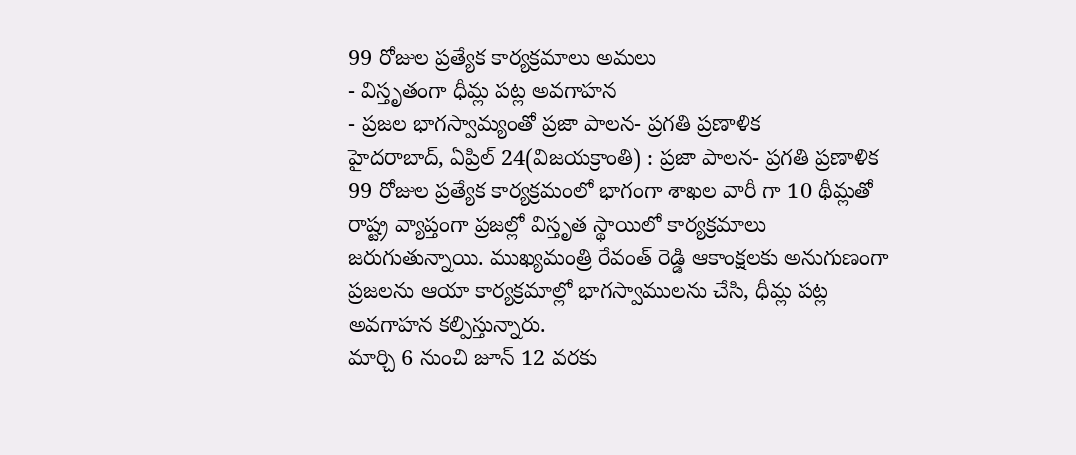99 రోజుల ప్రత్యేక కార్యక్రమాలు అమలు
- విస్తృతంగా ధీమ్ల పట్ల అవగాహన
- ప్రజల భాగస్వామ్యంతో ప్రజా పాలన- ప్రగతి ప్రణాళిక
హైదరాబాద్, ఏప్రిల్ 24(విజయక్రాంతి) : ప్రజా పాలన- ప్రగతి ప్రణాళిక 99 రోజుల ప్రత్యేక కార్యక్రమంలో భాగంగా శాఖల వారీ గా 10 థీమ్లతో రాష్ట్ర వ్యాప్తంగా ప్రజల్లో విస్తృత స్థాయిలో కార్యక్రమాలు జరుగుతున్నాయి. ముఖ్యమంత్రి రేవంత్ రెడ్డి ఆకాంక్షలకు అనుగుణంగా ప్రజలను ఆయా కార్యక్రమాల్లో భాగస్వాములను చేసి, ధీమ్ల పట్ల అవగాహన కల్పిస్తున్నారు.
మార్చి 6 నుంచి జూన్ 12 వరకు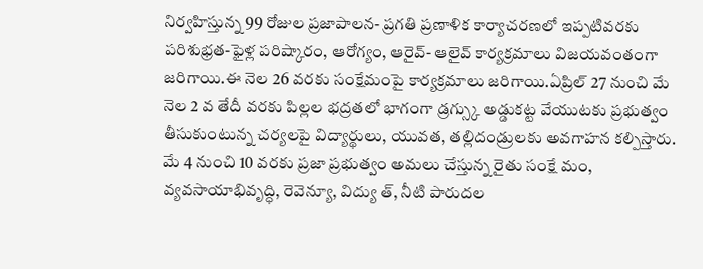నిర్వహిస్తున్న 99 రోజుల ప్రజాపాలన- ప్రగతి ప్రణాళిక కార్యాచరణలో ఇప్పటివరకు పరిశుభ్రత-ఫైళ్ల పరిష్కారం, ఆరోగ్యం, ఆరైవ్- ఆలైవ్ కార్యక్రమాలు విజయవంతంగా జరిగాయి.ఈ నెల 26 వరకు సంక్షేమంపై కార్యక్రమాలు జరిగాయి.ఏప్రిల్ 27 నుంచి మే నెల 2 వ తేదీ వరకు పిల్లల భద్రతలో భాగంగా డ్రగ్స్కు అడ్డుకట్ట వేయుటకు ప్రభుత్వం తీసుకుంటున్న చర్యలపై విద్యార్థులు, యువత, తల్లిదండ్రులకు అవగాహన కల్పిస్తారు.
మే 4 నుంచి 10 వరకు ప్రజా ప్రభుత్వం అమలు చేస్తున్న రైతు సంక్షే మం, వ్యవసాయాభివృద్ధి, రెవెన్యూ, విద్యు త్, నీటి పారుదల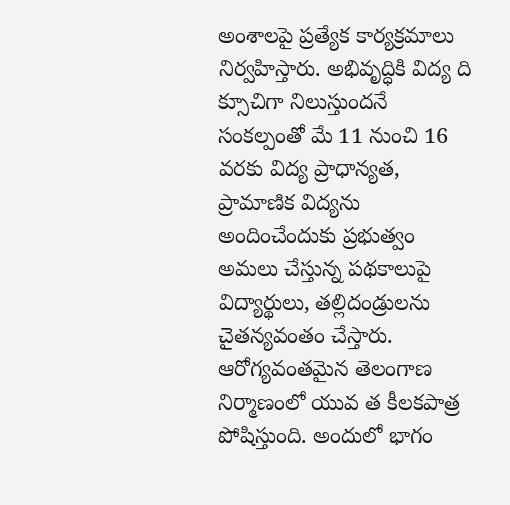అంశాలపై ప్రత్యేక కార్యక్రమాలు నిర్వహిస్తారు. అభివృద్ధికి విద్య ది క్సూచిగా నిలుస్తుందనే సంకల్పంతో మే 11 నుంచి 16 వరకు విద్య ప్రాధాన్యత, ప్రామాణిక విద్యను అందించేందుకు ప్రభుత్వం అమలు చేస్తున్న పథకాలుపై విద్యార్థులు, తల్లిదండ్రులను చైతన్యవంతం చేస్తారు.
ఆరోగ్యవంతమైన తెలంగాణ నిర్మాణంలో యువ త కీలకపాత్ర పోషిస్తుంది. అందులో భాగం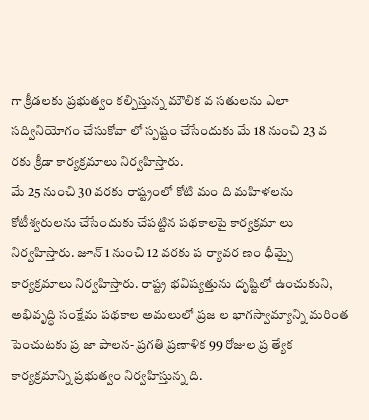గా క్రీడలకు ప్రభుత్వం కల్పిస్తున్న మౌలిక వ సతులను ఎలా సద్వినియోగం చేసుకోవా లో స్పష్టం చేసేందుకు మే 18 నుంచి 23 వ రకు క్రీడా కార్యక్రమాలు నిర్వహిస్తారు.
మే 25 నుంచి 30 వరకు రాష్ట్రంలో కోటి మం ది మహిళలను కోటీశ్వరులను చేసేందుకు చేపట్టిన పథకాలపై కార్యక్రమా లు నిర్వహిస్తారు. జూన్ 1 నుంచి 12 వరకు ప ర్యావర ణం ధీమ్పై కార్యక్రమాలు నిర్వహిస్తారు. రాష్ట్ర భవిష్యత్తును దృష్టిలో ఉంచుకుని, అభివృద్ధి సంక్షేమ పథకాల అమలులో ప్రజ ల భాగస్వామ్యాన్ని మరింత పెంచుటకు ప్ర జా పాలన- ప్రగతి ప్రణాళిక 99 రోజుల ప్ర త్యేక కార్యక్రమాన్ని ప్రభుత్వం నిర్వహిస్తున్న ది.